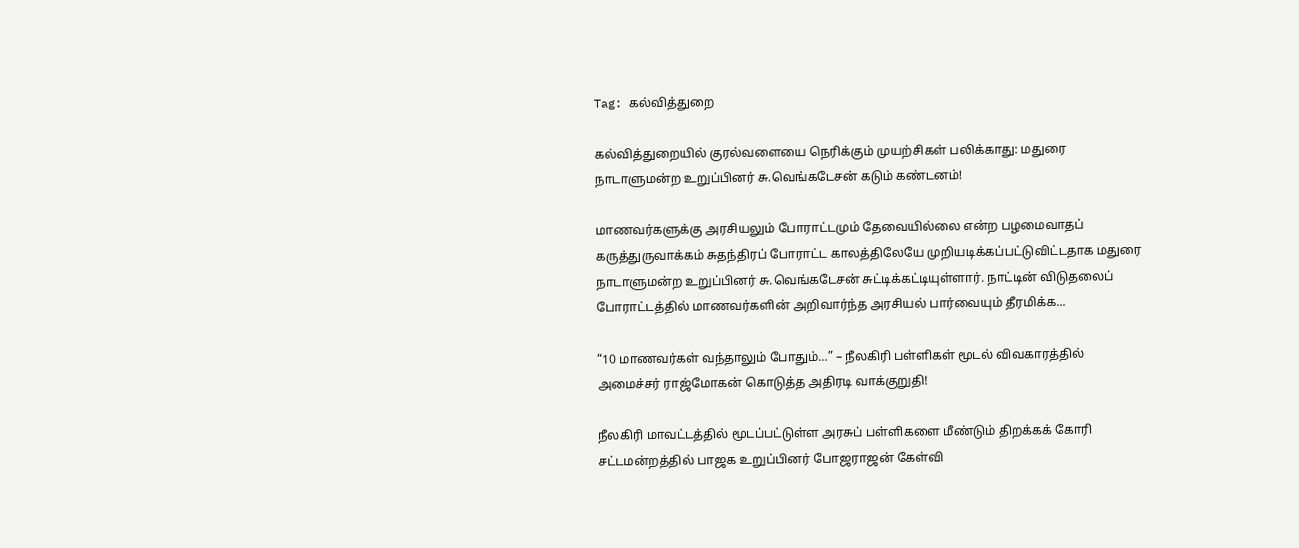Tag: கல்வித்துறை

கல்வித்துறையில் குரல்வளையை நெரிக்கும் முயற்சிகள் பலிக்காது: மதுரை நாடாளுமன்ற உறுப்பினர் சு.வெங்கடேசன் கடும் கண்டனம்!

மாணவர்களுக்கு அரசியலும் போராட்டமும் தேவையில்லை என்ற பழமைவாதப் கருத்துருவாக்கம் சுதந்திரப் போராட்ட காலத்திலேயே முறியடிக்கப்பட்டுவிட்டதாக மதுரை நாடாளுமன்ற உறுப்பினர் சு.வெங்கடேசன் சுட்டிக்கட்டியுள்ளார். நாட்டின் விடுதலைப் போராட்டத்தில் மாணவர்களின் அறிவார்ந்த அரசியல் பார்வையும் தீரமிக்க...

“10 மாணவர்கள் வந்தாலும் போதும்…” – நீலகிரி பள்ளிகள் மூடல் விவகாரத்தில் அமைச்சர் ராஜ்மோகன் கொடுத்த அதிரடி வாக்குறுதி!

நீலகிரி மாவட்டத்தில் மூடப்பட்டுள்ள அரசுப் பள்ளிகளை மீண்டும் திறக்கக் கோரி சட்டமன்றத்தில் பாஜக உறுப்பினர் போஜராஜன் கேள்வி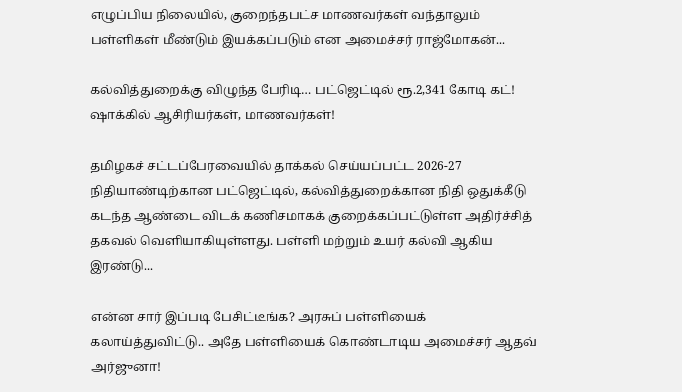எழுப்பிய நிலையில், குறைந்தபட்ச மாணவர்கள் வந்தாலும் பள்ளிகள் மீண்டும் இயக்கப்படும் என அமைச்சர் ராஜ்மோகன்...

கல்வித்துறைக்கு விழுந்த பேரிடி… பட்ஜெட்டில் ரூ.2,341 கோடி கட்! ஷாக்கில் ஆசிரியர்கள், மாணவர்கள்!

தமிழகச் சட்டப்பேரவையில் தாக்கல் செய்யப்பட்ட 2026-27 நிதியாண்டிற்கான பட்ஜெட்டில், கல்வித்துறைக்கான நிதி ஒதுக்கீடு கடந்த ஆண்டை விடக் கணிசமாகக் குறைக்கப்பட்டுள்ள அதிர்ச்சித் தகவல் வெளியாகியுள்ளது. பள்ளி மற்றும் உயர் கல்வி ஆகிய இரண்டு...

என்ன சார் இப்படி பேசிட்டீங்க? அரசுப் பள்ளியைக் கலாய்த்துவிட்டு.. அதே பள்ளியைக் கொண்டாடிய அமைச்சர் ஆதவ் அர்ஜுனா!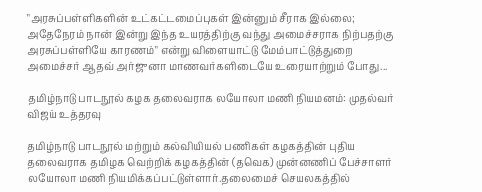"அரசுப்பள்ளிகளின் உட்கட்டமைப்புகள் இன்னும் சீராக இல்லை; அதேநேரம் நான் இன்று இந்த உயரத்திற்கு வந்து அமைச்சராக நிற்பதற்கு அரசுப்பள்ளியே காரணம்" என்று விளையாட்டு மேம்பாட்டுத்துறை அமைச்சர் ஆதவ் அர்ஜுனா மாணவர்களிடையே உரையாற்றும் போது...

தமிழ்நாடு பாடநூல் கழக தலைவராக லயோலா மணி நியமனம்: முதல்வர் விஜய் உத்தரவு

தமிழ்நாடு பாடநூல் மற்றும் கல்வியியல் பணிகள் கழகத்தின் புதிய தலைவராக தமிழக வெற்றிக் கழகத்தின் (தவெக) முன்னணிப் பேச்சாளர் லயோலா மணி நியமிக்கப்பட்டுள்ளார்.தலைமைச் செயலகத்தில்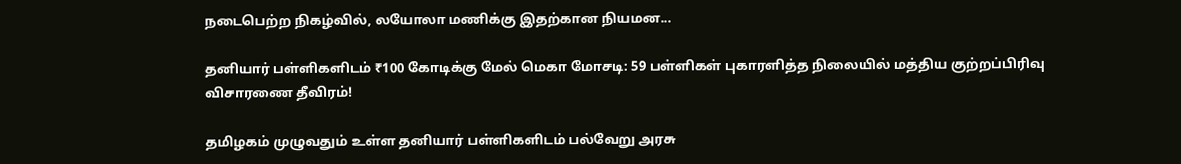நடைபெற்ற நிகழ்வில், லயோலா மணிக்கு இதற்கான நியமன...

தனியார் பள்ளிகளிடம் ₹100 கோடிக்கு மேல் மெகா மோசடி: 59 பள்ளிகள் புகாரளித்த நிலையில் மத்திய குற்றப்பிரிவு விசாரணை தீவிரம்!

தமிழகம் முழுவதும் உள்ள தனியார் பள்ளிகளிடம் பல்வேறு அரசு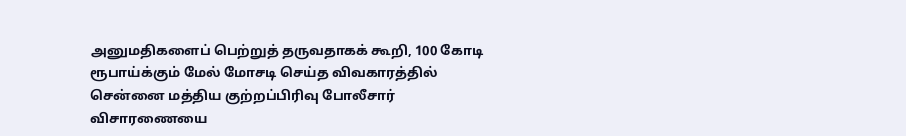அனுமதிகளைப் பெற்றுத் தருவதாகக் கூறி, 100 கோடி ரூபாய்க்கும் மேல் மோசடி செய்த விவகாரத்தில் சென்னை மத்திய குற்றப்பிரிவு போலீசார் விசாரணையை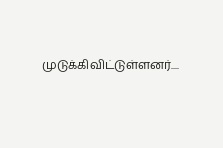முடுக்கிவிட்டுள்ளனர்....